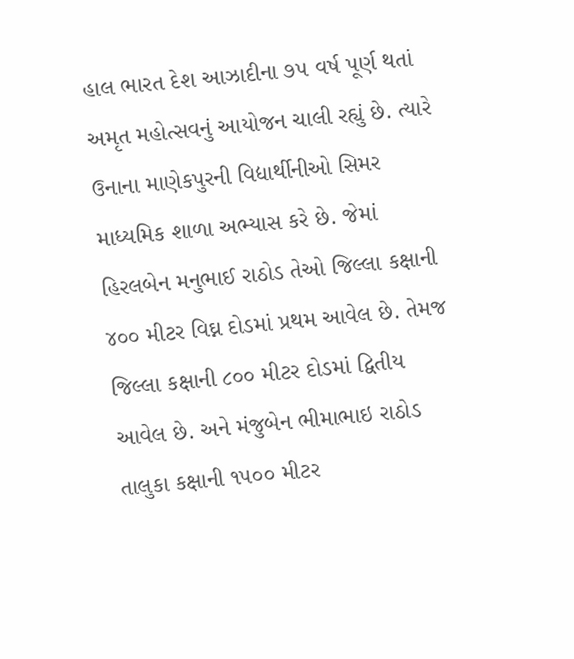હાલ ભારત દેશ આઝાદીના ૭૫ વર્ષ પૂર્ણ થતાં અમૃત મહોત્સવનું આયોજન ચાલી રહ્યું છે. ત્યારે ઉનાના માણેકપુરની વિદ્યાર્થીનીઓ સિમર માધ્યમિક શાળા અભ્યાસ કરે છે. જેમાં હિરલબેન મનુભાઈ રાઠોડ તેઓ જિલ્લા કક્ષાની ૪૦૦ મીટર વિઘ્ન દોડમાં પ્રથમ આવેલ છે. તેમજ જિલ્લા કક્ષાની ૮૦૦ મીટર દોડમાં દ્વિતીય આવેલ છે. અને મંજુબેન ભીમાભાઇ રાઠોડ તાલુકા કક્ષાની ૧૫૦૦ મીટર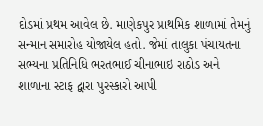દોડમાં પ્રથમ આવેલ છે. માણેકપુર પ્રાથમિક શાળામાં તેમનું સન્માન સમારોહ યોજાયેલ હતો. જેમાં તાલુકા પંચાયતના સભ્યના પ્રતિનિધિ ભરતભાઈ ચીનાભાઇ રાઠોડ અને શાળાના સ્ટાફ દ્વારા પુરસ્કારો આપી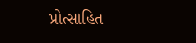પ્રોત્સાહિત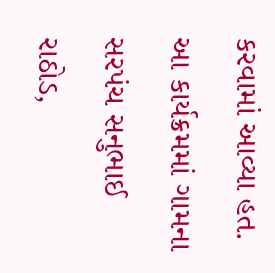કરવામાં આવ્યા હત. આ કાર્યક્રમમાં ગામના સરપંચ સનુભાઈ રાઠોડ,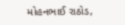મોહનભાઈ રાઠોડ,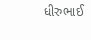ધીરુભાઈ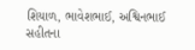શિયાળ, ભાવેશભાઈ, અશ્વિનભાઈ સહીતના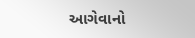આગેવાનો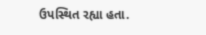ઉપસ્થિત રહ્યા હતા.